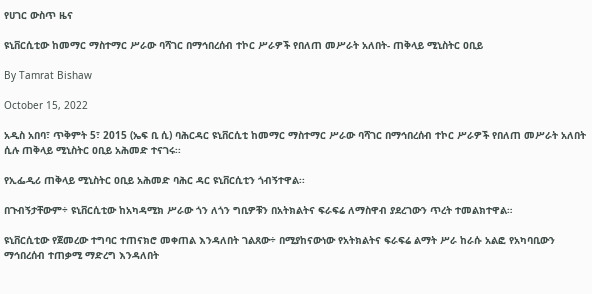የሀገር ውስጥ ዜና

ዩኒቨርሲቲው ከመማር ማስተማር ሥራው ባሻገር በማኅበረሰብ ተኮር ሥራዎች የበለጠ መሥራት አለበት- ጠቅላይ ሚኒስትር ዐቢይ

By Tamrat Bishaw

October 15, 2022

አዲስ አበባ፣ ጥቅምት 5፣ 2015 (ኤፍ ቢ ሲ) ባሕርዳር ዩኒቨርሲቲ ከመማር ማስተማር ሥራው ባሻገር በማኅበረሰብ ተኮር ሥራዎች የበለጠ መሥራት አለበት ሲሉ ጠቅላይ ሚኒስትር ዐቢይ አሕመድ ተናገሩ፡፡

የኢፌዲሪ ጠቅላይ ሚኒስትር ዐቢይ አሕመድ ባሕር ዳር ዩኒቨርሲቲን ጎብኝተዋል፡፡

በጉብኝታቸውም÷ ዩኒቨርሲቲው ከአካዳሚክ ሥራው ጎን ለጎን ግቢዎቹን በአትክልትና ፍራፍሬ ለማስዋብ ያደረገውን ጥረት ተመልክተዋል።

ዩኒቨርሲቲው የጀመረው ተግባር ተጠናክሮ መቀጠል እንዳለበት ገልጸው÷ በሚያከናውነው የአትክልትና ፍራፍሬ ልማት ሥራ ከራሱ አልፎ የአካባቢውን ማኅበረሰብ ተጠቃሚ ማድረግ እንዳለበት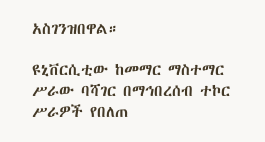አስገንዝበዋል።

ዩኒቨርሲቲው ከመማር ማስተማር ሥራው ባሻገር በማኅበረሰብ ተኮር ሥራዎች የበለጠ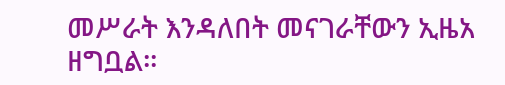መሥራት እንዳለበት መናገራቸውን ኢዜአ ዘግቧል፡፡